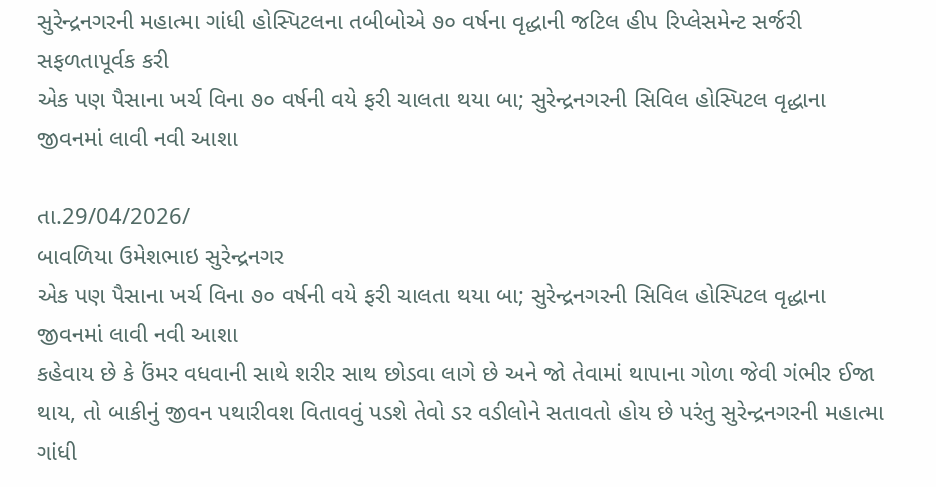સુરેન્દ્રનગરની મહાત્મા ગાંધી હોસ્પિટલના તબીબોએ ૭૦ વર્ષના વૃદ્ધાની જટિલ હીપ રિપ્લેસમેન્ટ સર્જરી સફળતાપૂર્વક કરી
એક પણ પૈસાના ખર્ચ વિના ૭૦ વર્ષની વયે ફરી ચાલતા થયા બા; સુરેન્દ્રનગરની સિવિલ હોસ્પિટલ વૃદ્ધાના જીવનમાં લાવી નવી આશા

તા.29/04/2026/
બાવળિયા ઉમેશભાઇ સુરેન્દ્રનગર
એક પણ પૈસાના ખર્ચ વિના ૭૦ વર્ષની વયે ફરી ચાલતા થયા બા; સુરેન્દ્રનગરની સિવિલ હોસ્પિટલ વૃદ્ધાના જીવનમાં લાવી નવી આશા
કહેવાય છે કે ઉંમર વધવાની સાથે શરીર સાથ છોડવા લાગે છે અને જો તેવામાં થાપાના ગોળા જેવી ગંભીર ઈજા થાય, તો બાકીનું જીવન પથારીવશ વિતાવવું પડશે તેવો ડર વડીલોને સતાવતો હોય છે પરંતુ સુરેન્દ્રનગરની મહાત્મા ગાંધી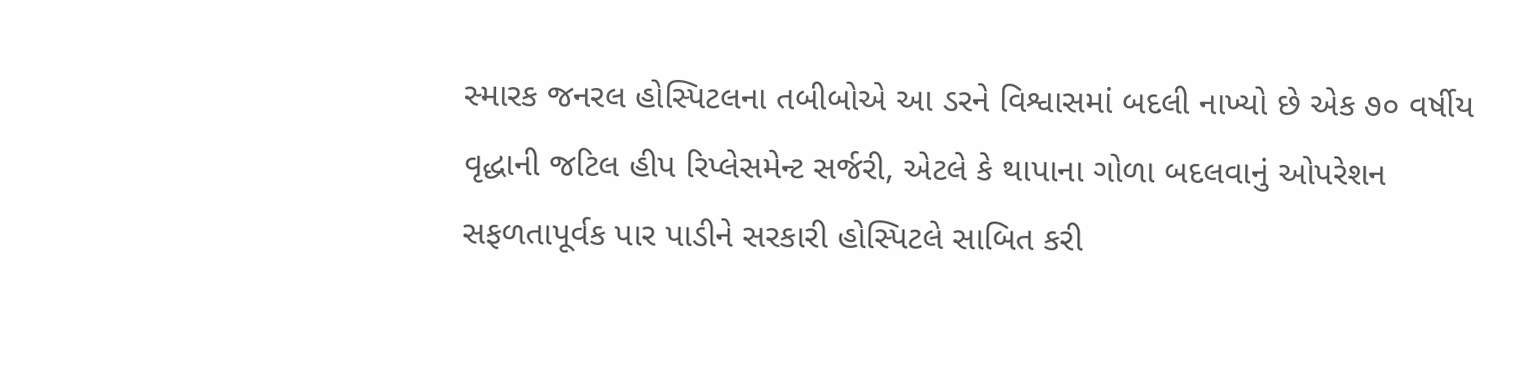સ્મારક જનરલ હોસ્પિટલના તબીબોએ આ ડરને વિશ્વાસમાં બદલી નાખ્યો છે એક ૭૦ વર્ષીય વૃદ્ધાની જટિલ હીપ રિપ્લેસમેન્ટ સર્જરી, એટલે કે થાપાના ગોળા બદલવાનું ઓપરેશન સફળતાપૂર્વક પાર પાડીને સરકારી હોસ્પિટલે સાબિત કરી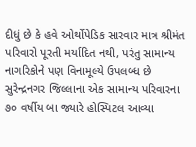દીધું છે કે હવે ઓર્થોપેડિક સારવાર માત્ર શ્રીમંત પરિવારો પૂરતી મર્યાદિત નથી, પરંતુ સામાન્ય નાગરિકોને પણ વિનામૂલ્યે ઉપલબ્ધ છે સુરેન્દ્રનગર જિલ્લાના એક સામાન્ય પરિવારના ૭૦ વર્ષીય બા જ્યારે હોસ્પિટલ આવ્યા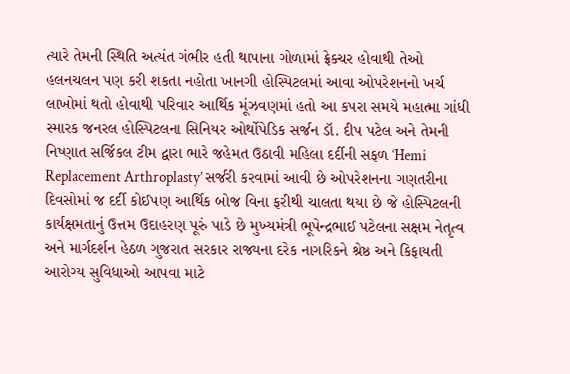ત્યારે તેમની સ્થિતિ અત્યંત ગંભીર હતી થાપાના ગોળામાં ફ્રેક્ચર હોવાથી તેઓ હલનચલન પણ કરી શકતા નહોતા ખાનગી હોસ્પિટલમાં આવા ઓપરેશનનો ખર્ચ લાખોમાં થતો હોવાથી પરિવાર આર્થિક મૂંઝવણમાં હતો આ કપરા સમયે મહાત્મા ગાંધી સ્મારક જનરલ હોસ્પિટલના સિનિયર ઓર્થોપેડિક સર્જન ડૉ. દીપ પટેલ અને તેમની નિષ્ણાત સર્જિકલ ટીમ દ્વારા ભારે જહેમત ઉઠાવી મહિલા દર્દીની સફળ ‘Hemi Replacement Arthroplasty’ સર્જરી કરવામાં આવી છે ઓપરેશનના ગણતરીના દિવસોમાં જ દર્દી કોઈપણ આર્થિક બોજ વિના ફરીથી ચાલતા થયા છે જે હોસ્પિટલની કાર્યક્ષમતાનું ઉત્તમ ઉદાહરણ પૂરું પાડે છે મુખ્યમંત્રી ભૂપેન્દ્રભાઈ પટેલના સક્ષમ નેતૃત્વ અને માર્ગદર્શન હેઠળ ગુજરાત સરકાર રાજ્યના દરેક નાગરિકને શ્રેષ્ઠ અને કિફાયતી આરોગ્ય સુવિધાઓ આપવા માટે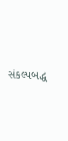સંકલ્પબદ્ધ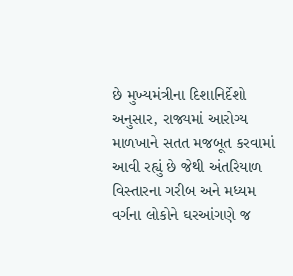છે મુખ્યમંત્રીના દિશાનિર્દેશો અનુસાર, રાજ્યમાં આરોગ્ય માળખાને સતત મજબૂત કરવામાં આવી રહ્યું છે જેથી અંતરિયાળ વિસ્તારના ગરીબ અને મધ્યમ વર્ગના લોકોને ઘરઆંગણે જ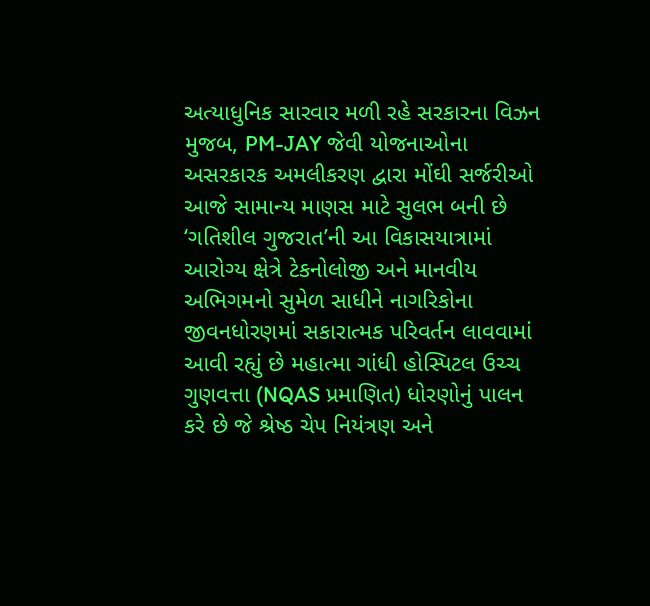અત્યાધુનિક સારવાર મળી રહે સરકારના વિઝન મુજબ, PM-JAY જેવી યોજનાઓના અસરકારક અમલીકરણ દ્વારા મોંઘી સર્જરીઓ આજે સામાન્ય માણસ માટે સુલભ બની છે ‘ગતિશીલ ગુજરાત’ની આ વિકાસયાત્રામાં આરોગ્ય ક્ષેત્રે ટેકનોલોજી અને માનવીય અભિગમનો સુમેળ સાધીને નાગરિકોના જીવનધોરણમાં સકારાત્મક પરિવર્તન લાવવામાં આવી રહ્યું છે મહાત્મા ગાંધી હોસ્પિટલ ઉચ્ચ ગુણવત્તા (NQAS પ્રમાણિત) ધોરણોનું પાલન કરે છે જે શ્રેષ્ઠ ચેપ નિયંત્રણ અને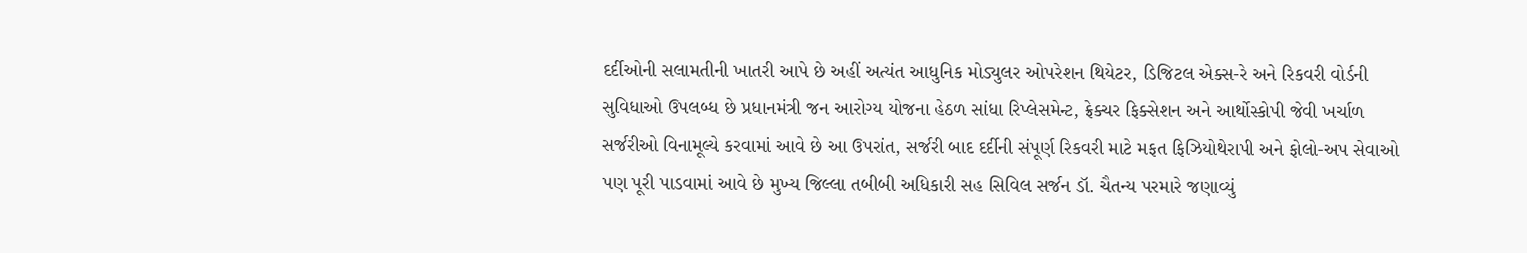દર્દીઓની સલામતીની ખાતરી આપે છે અહીં અત્યંત આધુનિક મોડ્યુલર ઓપરેશન થિયેટર, ડિજિટલ એક્સ-રે અને રિકવરી વોર્ડની સુવિધાઓ ઉપલબ્ધ છે પ્રધાનમંત્રી જન આરોગ્ય યોજના હેઠળ સાંધા રિપ્લેસમેન્ટ, ફ્રેક્ચર ફિક્સેશન અને આર્થોસ્કોપી જેવી ખર્ચાળ સર્જરીઓ વિનામૂલ્યે કરવામાં આવે છે આ ઉપરાંત, સર્જરી બાદ દર્દીની સંપૂર્ણ રિકવરી માટે મફત ફિઝિયોથેરાપી અને ફોલો-અપ સેવાઓ પણ પૂરી પાડવામાં આવે છે મુખ્ય જિલ્લા તબીબી અધિકારી સહ સિવિલ સર્જન ડૉ. ચૈતન્ય પરમારે જણાવ્યું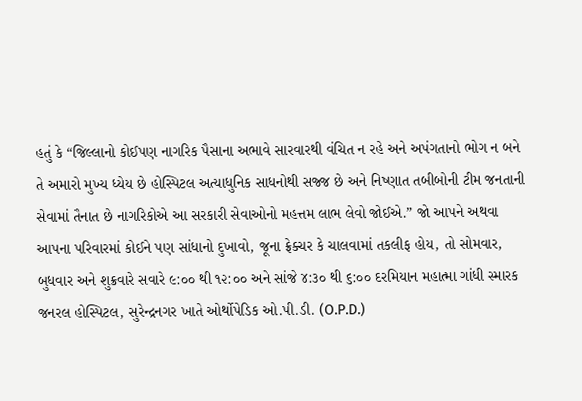હતું કે “જિલ્લાનો કોઈપણ નાગરિક પૈસાના અભાવે સારવારથી વંચિત ન રહે અને અપંગતાનો ભોગ ન બને તે અમારો મુખ્ય ધ્યેય છે હોસ્પિટલ અત્યાધુનિક સાધનોથી સજ્જ છે અને નિષ્ણાત તબીબોની ટીમ જનતાની સેવામાં તૈનાત છે નાગરિકોએ આ સરકારી સેવાઓનો મહત્તમ લાભ લેવો જોઈએ.” જો આપને અથવા આપના પરિવારમાં કોઈને પણ સાંધાનો દુખાવો, જૂના ફ્રેક્ચર કે ચાલવામાં તકલીફ હોય, તો સોમવાર, બુધવાર અને શુક્રવારે સવારે ૯:૦૦ થી ૧૨:૦૦ અને સાંજે ૪:૩૦ થી ૬:૦૦ દરમિયાન મહાત્મા ગાંધી સ્મારક જનરલ હોસ્પિટલ, સુરેન્દ્રનગર ખાતે ઓર્થોપેડિક ઓ.પી.ડી. (O.P.D.)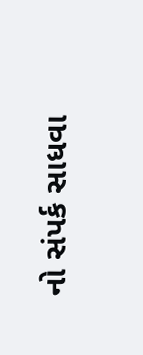નો સંપર્ક સાધવા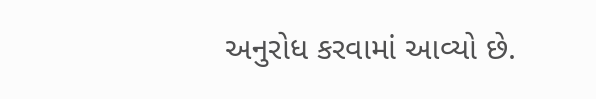અનુરોધ કરવામાં આવ્યો છે.